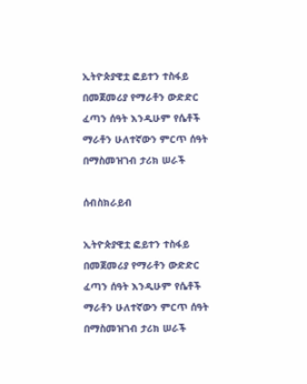ኢትዮጵያዊቷ ፎይተን ተስፋይ በመጀመሪያ የማራቶን ውድድር ፈጣን ሰዓት እንዲሁም የሴቶች ማራቶን ሁለተኛውን ምርጥ ሰዓት በማስመዝገብ ታሪክ ሠራች

ሰብስክራይብ

ኢትዮጵያዊቷ ፎይተን ተስፋይ በመጀመሪያ የማራቶን ውድድር ፈጣን ሰዓት እንዲሁም የሴቶች ማራቶን ሁለተኛውን ምርጥ ሰዓት በማስመዝገብ ታሪክ ሠራች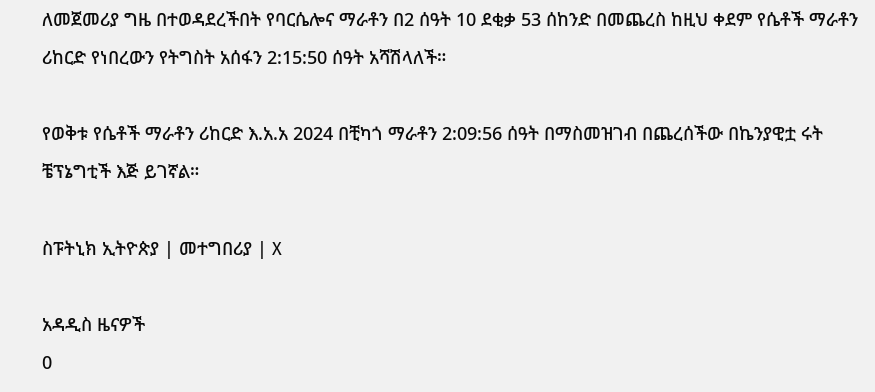ለመጀመሪያ ግዜ በተወዳደረችበት የባርሴሎና ማራቶን በ2 ሰዓት 10 ደቂቃ 53 ሰከንድ በመጨረስ ከዚህ ቀደም የሴቶች ማራቶን ሪከርድ የነበረውን የትግስት አሰፋን 2:15:50 ሰዓት አሻሽላለች።

የወቅቱ የሴቶች ማራቶን ሪከርድ እ.አ.አ 2024 በቺካጎ ማራቶን 2:09:56 ሰዓት በማስመዝገብ በጨረሰችው በኬንያዊቷ ሩት ቼፕኔግቲች እጅ ይገኛል።

ስፑትኒክ ኢትዮጵያ | መተግበሪያ | X

አዳዲስ ዜናዎች
0